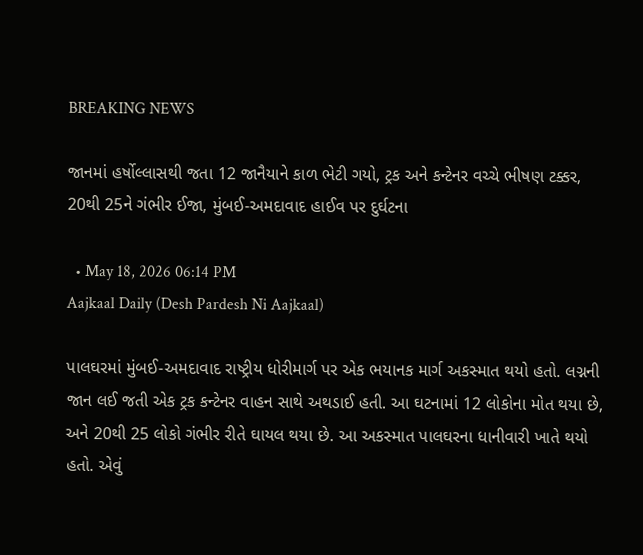BREAKING NEWS

જાનમાં હર્ષોલ્લાસથી જતા 12 જાનૈયાને કાળ ભેટી ગયો, ટ્રક અને કન્ટેનર વચ્ચે ભીષણ ટક્કર, 20થી 25ને ગંભીર ઈજા, મુંબઈ-અમદાવાદ હાઈવ પર દુર્ઘટના

  • May 18, 2026 06:14 PM
Aajkaal Daily (Desh Pardesh Ni Aajkaal)

પાલઘરમાં મુંબઈ-અમદાવાદ રાષ્ટ્રીય ધોરીમાર્ગ પર એક ભયાનક માર્ગ અકસ્માત થયો હતો. લગ્નની જાન લઈ જતી એક ટ્રક કન્ટેનર વાહન સાથે અથડાઈ હતી. આ ઘટનામાં 12 લોકોના મોત થયા છે, અને 20થી 25 લોકો ગંભીર રીતે ઘાયલ થયા છે. આ અકસ્માત પાલઘરના ધાનીવારી ખાતે થયો હતો. એવું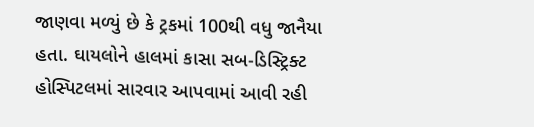જાણવા મળ્યું છે કે ટ્રકમાં 100થી વધુ જાનૈયા હતા. ઘાયલોને હાલમાં કાસા સબ-ડિસ્ટ્રિક્ટ હોસ્પિટલમાં સારવાર આપવામાં આવી રહી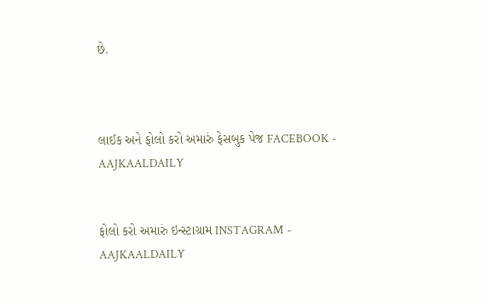છે.



લાઈક અને ફોલો કરો અમારું ફેસબુક પેજ FACEBOOK - AAJKAALDAILY


ફોલો કરો અમારું ઇન્સ્ટાગ્રામ INSTAGRAM - AAJKAALDAILY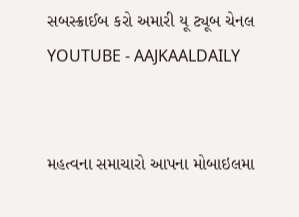સબસ્ક્રાઈબ કરો અમારી યૂ ટ્યૂબ ચેનલ YOUTUBE - AAJKAALDAILY


મહત્વના સમાચારો આપના મોબાઇલમા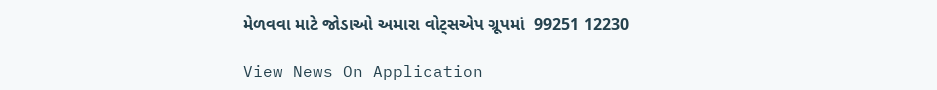મેળવવા માટે જોડાઓ અમારા વોટ્સએપ ગ્રૂપમાં  99251 12230

View News On Application